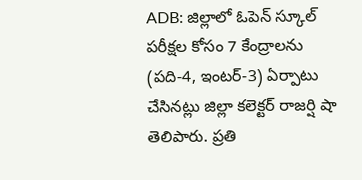ADB: జిల్లాలో ఓపెన్ స్కూల్ పరీక్షల కోసం 7 కేంద్రాలను (పది-4, ఇంటర్-3) ఏర్పాటు చేసినట్లు జిల్లా కలెక్టర్ రాజర్షి షా తెలిపారు. ప్రతి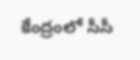కేంద్రంలో సీసీ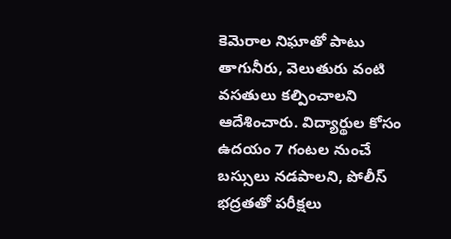కెమెరాల నిఘాతో పాటు తాగునీరు, వెలుతురు వంటి వసతులు కల్పించాలని ఆదేశించారు. విద్యార్థుల కోసం ఉదయం 7 గంటల నుంచే బస్సులు నడపాలని, పోలీస్ భద్రతతో పరీక్షలు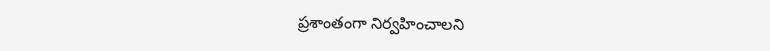ప్రశాంతంగా నిర్వహించాలని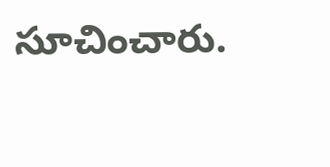సూచించారు.